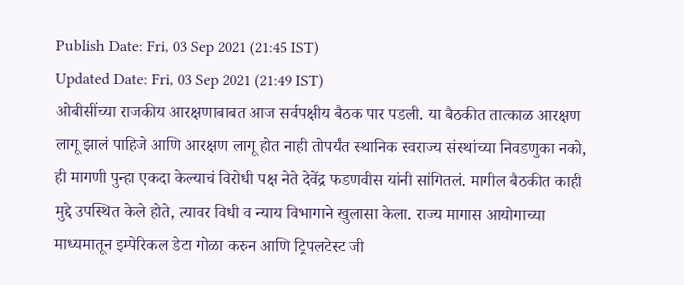Publish Date: Fri, 03 Sep 2021 (21:45 IST)
Updated Date: Fri, 03 Sep 2021 (21:49 IST)
ओबीसींच्या राजकीय आरक्षणाबाबत आज सर्वपक्षीय बैठक पार पडली. या बैठकीत तात्काळ आरक्षण लागू झालं पाहिजे आणि आरक्षण लागू होत नाही तोपर्यंत स्थानिक स्वराज्य संस्थांच्या निवडणुका नको, ही मागणी पुन्हा एकदा केल्याचं विरोधी पक्ष नेते देवेंद्र फडणवीस यांनी सांगितलं. मागील बैठकीत काही मुद्दे उपस्थित केले होते, त्यावर विधी व न्याय विभागाने खुलासा केला. राज्य मागास आयोगाच्या माध्यमातून इम्पेरिकल डेटा गोळा करुन आणि ट्रिपलटेस्ट जी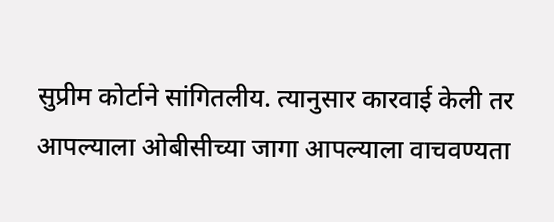सुप्रीम कोर्टाने सांगितलीय. त्यानुसार कारवाई केली तर आपल्याला ओबीसीच्या जागा आपल्याला वाचवण्यता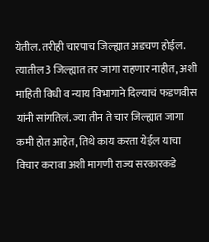येतील. तरीही चारपाच जिल्ह्यात अडचण होईल. त्यातील 3 जिल्ह्यात तर जागा राहणार नाहीत, अशी माहिती विधी व न्याय विभागाने दिल्याचं फडणवीस यांनी सांगतिलं. ज्या तीन ते चार जिल्ह्यात जागा कमी होत आहेत, तिथे काय करता येईल याचा विचार करावा अशी मागणी राज्य सरकारकडे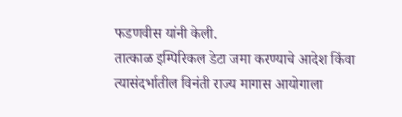फडणवीस यांनी केली.
तात्काळ इम्पिरिकल डेटा जमा करण्याचे आदेश किंवा त्यासंदर्भातील विनंती राज्य मागास आयोगाला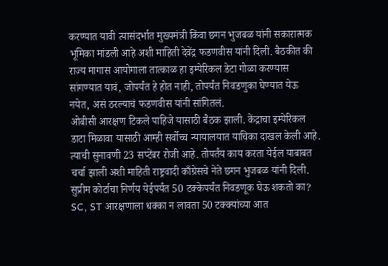करण्यात यावी त्यासंदर्भात मुख्यमंत्री किंवा छगन भुजबळ यांनी सकारात्मक भूमिका मांडली आहे अशी माहिती देवेंद्र फडणवीस यांनी दिली. बैठकीत की राज्य मागास आयोगाला तात्काळ हा इम्पेरिकल डेटा गोळा करण्यास सांगण्यात यावं, जोपर्यंत हे होत नाही, तोपर्यंत निवडणुका घेण्यात येऊ नयेत, असं ठरल्याचं फडणवीस यांनी सांगितलं.
ओबीसी आरक्षण टिकले पाहिजे यासाठी बैठक झाली. केंद्राचा इम्पेरिकल डाटा मिळावा यासाठी आम्ही सर्वोच्च न्यायालयात याचिका दाखल केली आहे. त्याची सुनावणी 23 सप्टेंबर रोजी आहे. तोपर्तंय काय करता येईल याबाबत चर्चा झाली अशी माहिती राष्ट्रवादी काँग्रेसचे नेते छगन भुजबळ यांनी दिली.
सुप्रीम कोर्टाचा निर्णय येईपर्यंत 50 टक्केपर्यंत निवडणूक घेऊ शकतो का? SC, ST आरक्षणाला धक्का न लावता 50 टक्क्यांच्या आत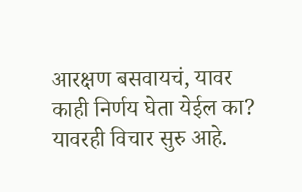आरक्षण बसवायचं, यावर काही निर्णय घेता येईल का? यावरही विचार सुरु आहे.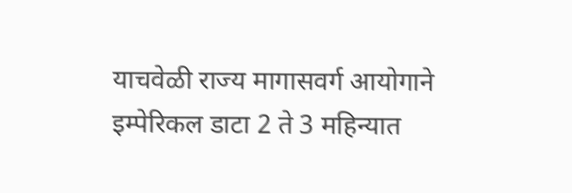याचवेळी राज्य मागासवर्ग आयोगाने इम्पेरिकल डाटा 2 ते 3 महिन्यात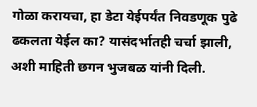गोळा करायचा, हा डेटा येईपर्यंत निवडणूक पुढे ढकलता येईल का? यासंदर्भातही चर्चा झाली, अशी माहिती छगन भुजबळ यांनी दिली.